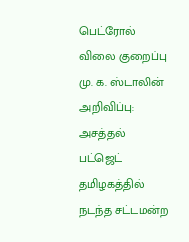பெட்ரோல் விலை குறைப்பு
மு. க. ஸ்டாலின் அறிவிப்பு: அசத்தல் பட்ஜெட்
தமிழகத்தில் நடந்த சட்டமன்ற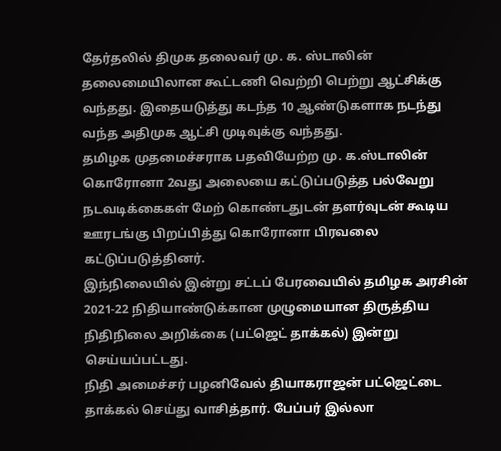தேர்தலில் திமுக தலைவர் மு. க. ஸ்டாலின் தலைமையிலான கூட்டணி வெற்றி பெற்று ஆட்சிக்கு வந்தது. இதையடுத்து கடந்த 10 ஆண்டுகளாக நடந்து வந்த அதிமுக ஆட்சி முடிவுக்கு வந்தது.
தமிழக முதமைச்சராக பதவியேற்ற மு. க.ஸ்டாலின் கொரோனா 2வது அலையை கட்டுப்படுத்த பல்வேறு நடவடிக்கைகள் மேற் கொண்டதுடன் தளர்வுடன் கூடிய ஊரடங்கு பிறப்பித்து கொரோனா பிரவலை கட்டுப்படுத்தினர்.
இந்நிலையில் இன்று சட்டப் பேரவையில் தமிழக அரசின் 2021-22 நிதியாண்டுக்கான முழுமையான திருத்திய நிதிநிலை அறிக்கை (பட்ஜெட் தாக்கல்) இன்று செய்யப்பட்டது.
நிதி அமைச்சர் பழனிவேல் தியாகராஜன் பட்ஜெட்டை தாக்கல் செய்து வாசித்தார். பேப்பர் இல்லா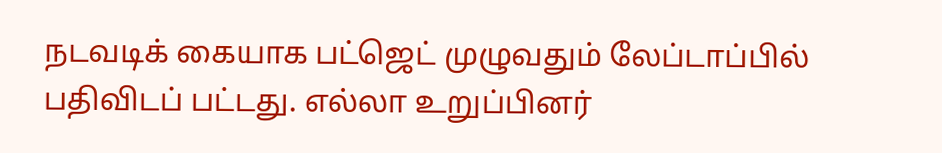நடவடிக் கையாக பட்ஜெட் முழுவதும் லேப்டாப்பில் பதிவிடப் பட்டது. எல்லா உறுப்பினர்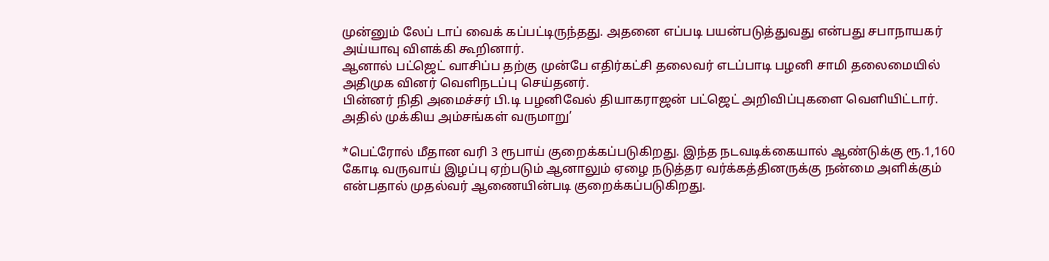முன்னும் லேப் டாப் வைக் கப்பட்டிருந்தது. அதனை எப்படி பயன்படுத்துவது என்பது சபாநாயகர் அய்யாவு விளக்கி கூறினார்.
ஆனால் பட்ஜெட் வாசிப்ப தற்கு முன்பே எதிர்கட்சி தலைவர் எடப்பாடி பழனி சாமி தலைமையில் அதிமுக வினர் வெளிநடப்பு செய்தனர்.
பின்னர் நிதி அமைச்சர் பி.டி பழனிவேல் தியாகராஜன் பட்ஜெட் அறிவிப்புகளை வெளியிட்டார். அதில் முக்கிய அம்சங்கள் வருமாறு’

*பெட்ரோல் மீதான வரி 3 ரூபாய் குறைக்கப்படுகிறது. இந்த நடவடிக்கையால் ஆண்டுக்கு ரூ.1,160 கோடி வருவாய் இழப்பு ஏற்படும் ஆனாலும் ஏழை நடுத்தர வர்க்கத்தினருக்கு நன்மை அளிக்கும் என்பதால் முதல்வர் ஆணையின்படி குறைக்கப்படுகிறது.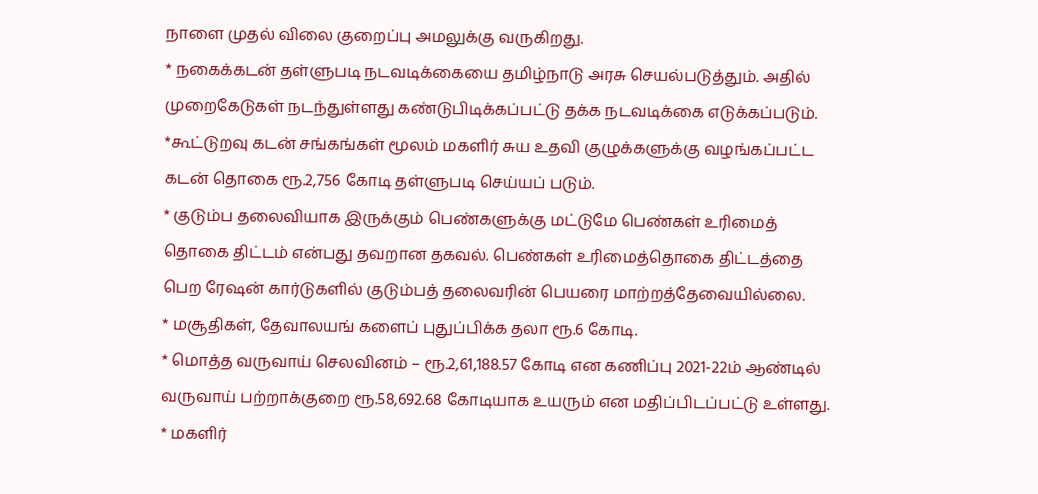நாளை முதல் விலை குறைப்பு அமலுக்கு வருகிறது.
* நகைக்கடன் தள்ளுபடி நடவடிக்கையை தமிழ்நாடு அரசு செயல்படுத்தும். அதில் முறைகேடுகள் நடந்துள்ளது கண்டுபிடிக்கப்பட்டு தக்க நடவடிக்கை எடுக்கப்படும்.
*கூட்டுறவு கடன் சங்கங்கள் மூலம் மகளிர் சுய உதவி குழுக்களுக்கு வழங்கப்பட்ட கடன் தொகை ரூ.2,756 கோடி தள்ளுபடி செய்யப் படும்.
* குடும்ப தலைவியாக இருக்கும் பெண்களுக்கு மட்டுமே பெண்கள் உரிமைத் தொகை திட்டம் என்பது தவறான தகவல். பெண்கள் உரிமைத்தொகை திட்டத்தை பெற ரேஷன் கார்டுகளில் குடும்பத் தலைவரின் பெயரை மாற்றத்தேவையில்லை.
* மசூதிகள், தேவாலயங் களைப் புதுப்பிக்க தலா ரூ.6 கோடி.
* மொத்த வருவாய் செலவினம் – ரூ.2,61,188.57 கோடி என கணிப்பு 2021-22ம் ஆண்டில் வருவாய் பற்றாக்குறை ரூ.58,692.68 கோடியாக உயரும் என மதிப்பிடப்பட்டு உள்ளது.
* மகளிர்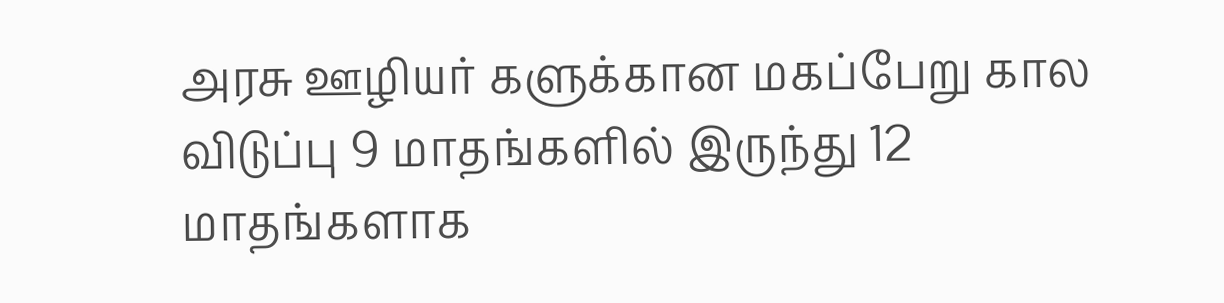அரசு ஊழியர் களுக்கான மகப்பேறு கால விடுப்பு 9 மாதங்களில் இருந்து 12 மாதங்களாக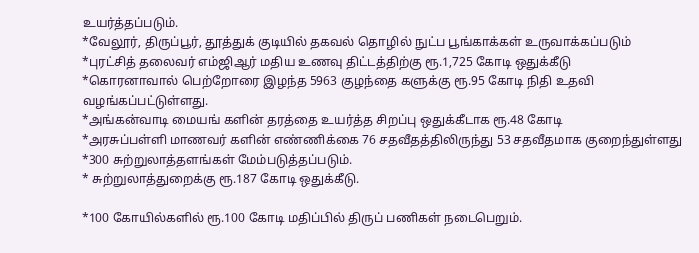உயர்த்தப்படும்.
*வேலூர், திருப்பூர், தூத்துக் குடியில் தகவல் தொழில் நுட்ப பூங்காக்கள் உருவாக்கப்படும்
*புரட்சித் தலைவர் எம்ஜிஆர் மதிய உணவு திட்டத்திற்கு ரூ.1,725 கோடி ஒதுக்கீடு
*கொரனாவால் பெற்றோரை இழந்த 5963 குழந்தை களுக்கு ரூ.95 கோடி நிதி உதவி வழங்கப்பட்டுள்ளது.
*அங்கன்வாடி மையங் களின் தரத்தை உயர்த்த சிறப்பு ஒதுக்கீடாக ரூ.48 கோடி
*அரசுப்பள்ளி மாணவர் களின் எண்ணிக்கை 76 சதவீதத்திலிருந்து 53 சதவீதமாக குறைந்துள்ளது
*300 சுற்றுலாத்தளங்கள் மேம்படுத்தப்படும்.
* சுற்றுலாத்துறைக்கு ரூ.187 கோடி ஒதுக்கீடு.

*100 கோயில்களில் ரூ.100 கோடி மதிப்பில் திருப் பணிகள் நடைபெறும்.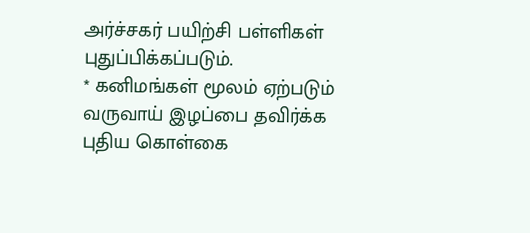அர்ச்சகர் பயிற்சி பள்ளிகள் புதுப்பிக்கப்படும்.
* கனிமங்கள் மூலம் ஏற்படும் வருவாய் இழப்பை தவிர்க்க புதிய கொள்கை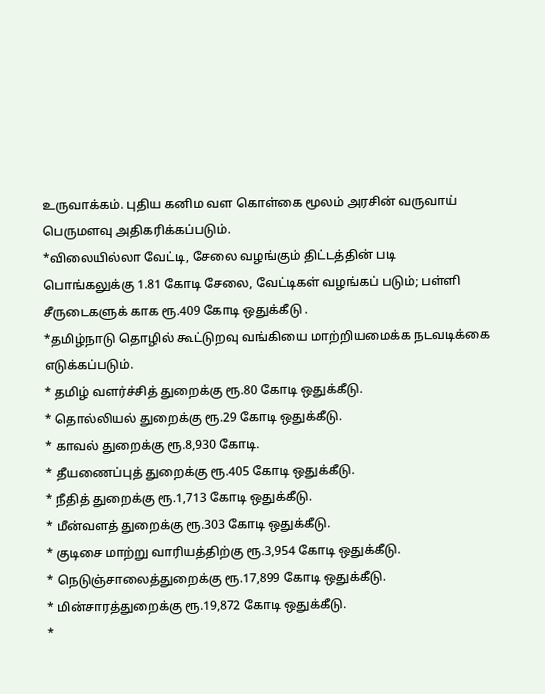உருவாக்கம். புதிய கனிம வள கொள்கை மூலம் அரசின் வருவாய் பெருமளவு அதிகரிக்கப்படும்.
*விலையில்லா வேட்டி, சேலை வழங்கும் திட்டத்தின் படி பொங்கலுக்கு 1.81 கோடி சேலை, வேட்டிகள் வழங்கப் படும்; பள்ளி சீருடைகளுக் காக ரூ.409 கோடி ஒதுக்கீடு .
*தமிழ்நாடு தொழில் கூட்டுறவு வங்கியை மாற்றியமைக்க நடவடிக்கை எடுக்கப்படும்.
* தமிழ் வளர்ச்சித் துறைக்கு ரூ.80 கோடி ஒதுக்கீடு.
* தொல்லியல் துறைக்கு ரூ.29 கோடி ஒதுக்கீடு.
* காவல் துறைக்கு ரூ.8,930 கோடி.
* தீயணைப்புத் துறைக்கு ரூ.405 கோடி ஒதுக்கீடு.
* நீதித் துறைக்கு ரூ.1,713 கோடி ஒதுக்கீடு.
* மீன்வளத் துறைக்கு ரூ.303 கோடி ஒதுக்கீடு.
* குடிசை மாற்று வாரியத்திற்கு ரூ.3,954 கோடி ஒதுக்கீடு.
* நெடுஞ்சாலைத்துறைக்கு ரூ.17,899 கோடி ஒதுக்கீடு.
* மின்சாரத்துறைக்கு ரூ.19,872 கோடி ஒதுக்கீடு.
*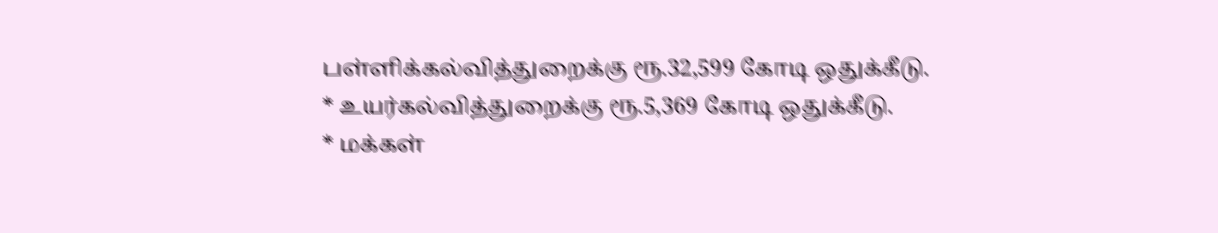பள்ளிக்கல்வித்துறைக்கு ரூ.32,599 கோடி ஒதுக்கீடு.
* உயர்கல்வித்துறைக்கு ரூ.5,369 கோடி ஒதுக்கீடு.
* மக்கள்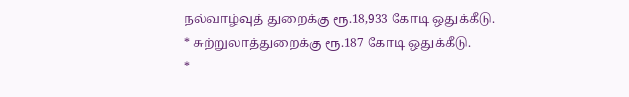நல்வாழ்வுத் துறைக்கு ரூ.18,933 கோடி ஒதுக்கீடு.
* சுற்றுலாத்துறைக்கு ரூ.187 கோடி ஒதுக்கீடு.
*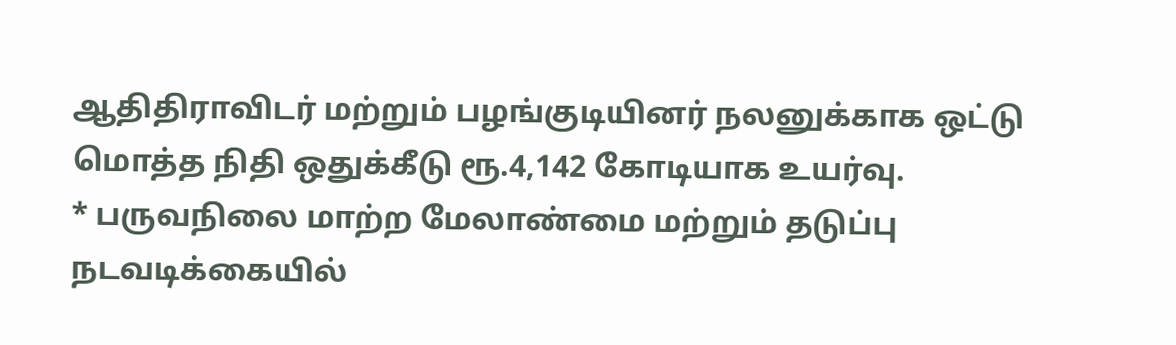ஆதிதிராவிடர் மற்றும் பழங்குடியினர் நலனுக்காக ஒட்டு மொத்த நிதி ஒதுக்கீடு ரூ.4,142 கோடியாக உயர்வு.
* பருவநிலை மாற்ற மேலாண்மை மற்றும் தடுப்பு நடவடிக்கையில்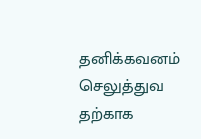தனிக்கவனம் செலுத்துவ தற்காக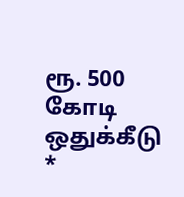ரூ. 500 கோடி ஒதுக்கீடு
*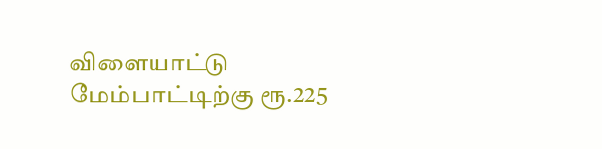விளையாட்டு மேம்பாட்டிற்கு ரூ.225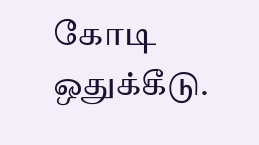கோடி ஒதுக்கீடு.